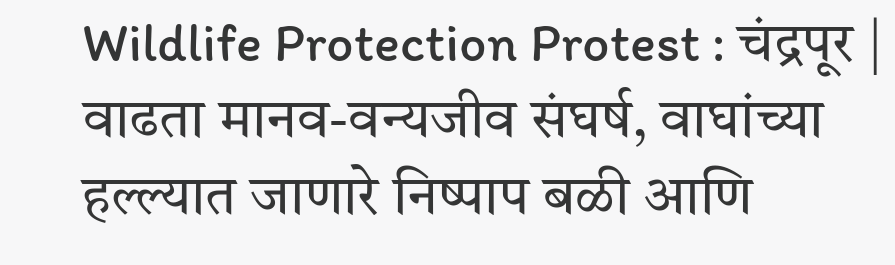Wildlife Protection Protest : चंद्रपूर | वाढता मानव-वन्यजीव संघर्ष, वाघांच्या हल्ल्यात जाणारे निष्पाप बळी आणि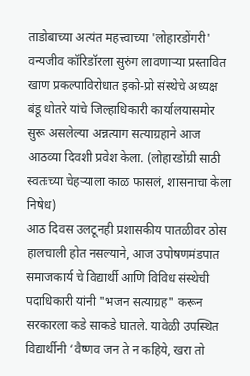ताडोबाच्या अत्यंत महत्त्वाच्या 'लोहारडोंगरी' वन्यजीव कॉरिडॉरला सुरुंग लावणाऱ्या प्रस्तावित खाण प्रकल्पाविरोधात इको-प्रो संस्थेचे अध्यक्ष बंडू धोतरे यांचे जिल्हाधिकारी कार्यालयासमोर सुरू असलेल्या अन्नत्याग सत्याग्रहाने आज आठव्या दिवशी प्रवेश केला. (लोहारडोंग्री साठी स्वतःच्या चेहऱ्याला काळ फासलं, शासनाचा केला निषेध)
आठ दिवस उलटूनही प्रशासकीय पातळीवर ठोस हालचाली होत नसल्याने, आज उपोषणमंडपात समाजकार्य चे विद्यार्थी आणि विविध संस्थेची पदाधिकारी यांनी "भजन सत्याग्रह" करून सरकारला कडे साकडे घातले. यावेळी उपस्थित विद्यार्थीनी ‘वैष्णव जन ते न कहिये, खरा तो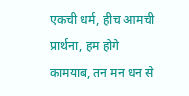एकची धर्म, हीच आमची प्रार्थना, हम होगे कामयाब, तन मन धन से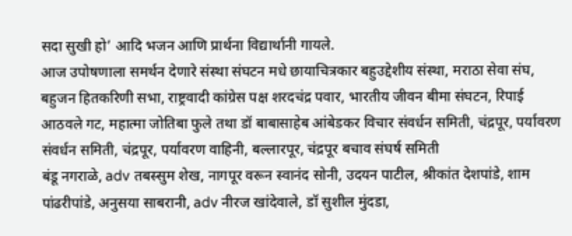सदा सुखी हो’ आदि भजन आणि प्रार्थना विद्यार्थानी गायले.
आज उपोषणाला समर्थन देणारे संस्था संघटन मधे छायाचित्रकार बहुउद्देशीय संस्था, मराठा सेवा संघ, बहुजन हितकरिणी सभा, राष्ट्रवादी कांग्रेस पक्ष शरदचंद्र पवार, भारतीय जीवन बीमा संघटन, रिपाई आठवले गट, महात्मा जोतिबा फुले तथा डॉ बाबासाहेब आंबेडकर विचार संवर्धन समिती, चंद्रपूर, पर्यावरण संवर्धन समिती, चंद्रपूर, पर्यावरण वाहिनी, बल्लारपूर, चंद्रपूर बचाव संघर्ष समिती
बंडू नगराळे, adv तबस्सुम शेख, नागपूर वरून स्वानंद सोनी, उदयन पाटील, श्रीकांत देशपांडे, शाम पांढरीपांडे, अनुसया साबरानी, adv नीरज खांदेवाले, डॉ सुशील मुंदडा,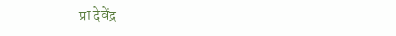प्रा देवेंद्र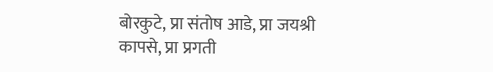बोरकुटे, प्रा संतोष आडे, प्रा जयश्री कापसे, प्रा प्रगती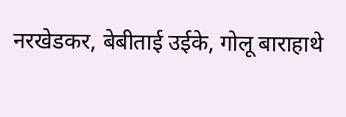नरखेडकर, बेबीताई उईके, गोलू बाराहाथे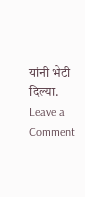यांनी भेटी दिल्या.
Leave a Comment